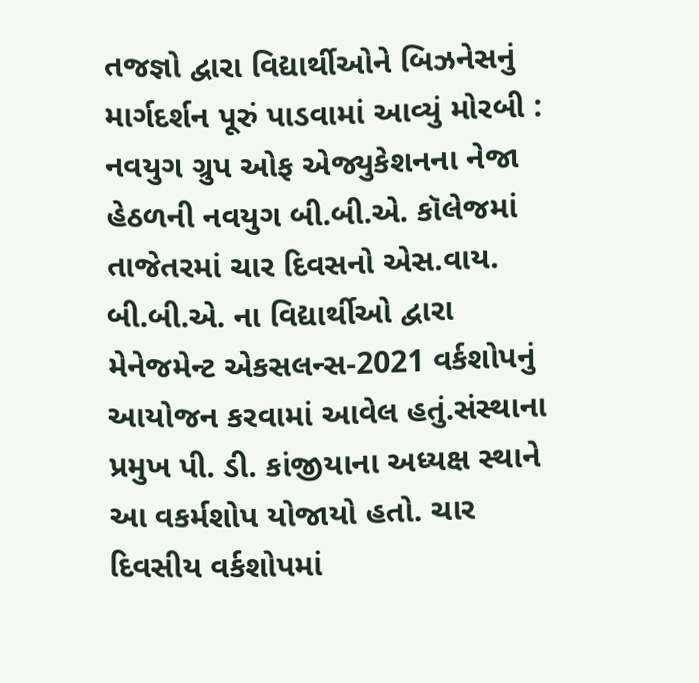તજજ્ઞો દ્વારા વિદ્યાર્થીઓને બિઝનેસનું માર્ગદર્શન પૂરું પાડવામાં આવ્યું મોરબી : નવયુગ ગ્રુપ ઓફ એજ્યુકેશનના નેજા હેઠળની નવયુગ બી.બી.એ. કૉલેજમાં તાજેતરમાં ચાર દિવસનો એસ.વાય. બી.બી.એ. ના વિદ્યાર્થીઓ દ્વારા મેનેજમેન્ટ એકસલન્સ-2021 વર્કશોપનું આયોજન કરવામાં આવેલ હતું.સંસ્થાના પ્રમુખ પી. ડી. કાંજીયાના અધ્યક્ષ સ્થાને આ વકર્મશોપ યોજાયો હતો. ચાર દિવસીય વર્કશોપમાં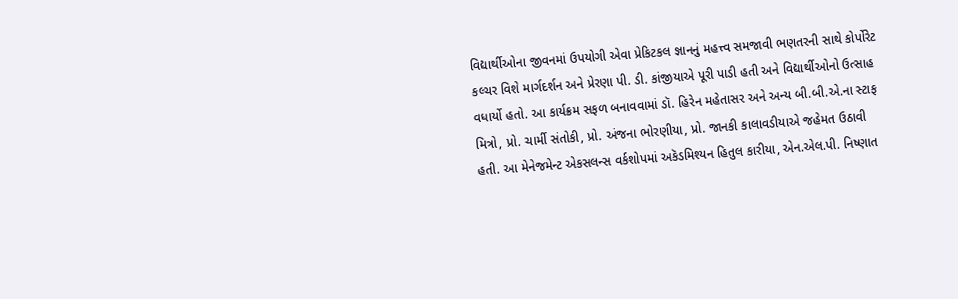વિદ્યાર્થીઓના જીવનમાં ઉપયોગી એવા પ્રેકિટકલ જ્ઞાનનું મહત્ત્વ સમજાવી ભણતરની સાથે કોર્પોરેટ કલ્ચર વિશે માર્ગદર્શન અને પ્રેરણા પી. ડી. કાંજીયાએ પૂરી પાડી હતી અને વિદ્યાર્થીઓનો ઉત્સાહ વધાર્યો હતો. આ કાર્યક્રમ સફળ બનાવવામાં ડૉ. હિરેન મહેતાસર અને અન્ય બી.બી.એ.ના સ્ટાફ મિત્રો, પ્રો. ચાર્મી સંતોકી, પ્રો. અંજના ભોરણીયા, પ્રો. જાનકી કાલાવડીયાએ જહેમત ઉઠાવી હતી. આ મેનેજમેન્ટ એકસલન્સ વર્કશોપમાં અકૅડમિશ્યન હિતુલ કારીયા, એન.એલ.પી. નિષ્ણાત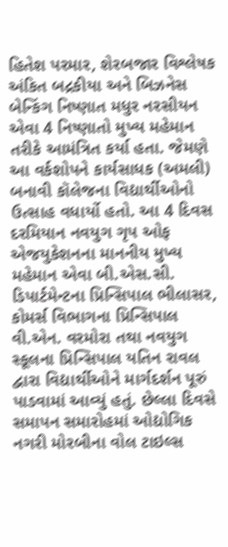હિતેશ પરમાર, શેરબજાર વિશ્લેષક અંકિત બદ્રકીયા અને બિઝનેસ બેન્કિંગ નિષ્ણાત મધુર નરસીયન એવા 4 નિષ્ણાતો મુખ્ય મહેમાન તરીકે આમંત્રિત કર્યા હતા. જેમણે આ વર્કશોપને કાર્યસાધક (અમલી) બનાવી કૉલેજના વિદ્યાર્થીઓનો ઉત્સાહ વધાર્યો હતો. આ 4 દિવસ દરમિયાન નવયુગ ગૃપ ઓફ એજયુકેશનના માનનીય મુખ્ય મહેમાન એવા બી.એસ.સી. ડિપાર્ટમેન્ટના પ્રિન્સિપાલ ભીલાસર, કોમર્સ વિભાગના પ્રિન્સિપાલ વી.એન. વરમોરા તથા નવયુગ સ્કૂલના પ્રિન્સિપાલ યતિન રાવલ દ્વારા વિદ્યાર્થીઓને માર્ગદર્શન પૂરું પાડવામાં આવ્યું હતું. છેલ્લા દિવસે સમાપન સમારોહમાં ઓદ્યોગિક નગરી મોરબીના વોલ ટાઇલ્સ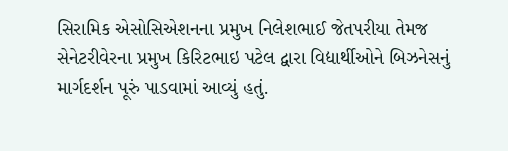સિરામિક એસોસિએશનના પ્રમુખ નિલેશભાઈ જેતપરીયા તેમજ સેનેટરીવેરના પ્રમુખ કિરિટભાઇ પટેલ દ્વારા વિદ્યાર્થીઓને બિઝનેસનું માર્ગદર્શન પૂરું પાડવામાં આવ્યું હતું.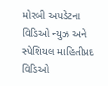મોરબી અપડેટના વિડિઓ ન્યુઝ અને સ્પેશિયલ માહિતીપ્રદ વિડિઓ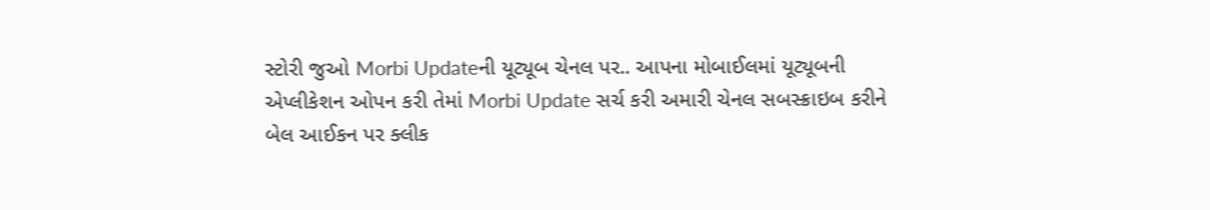સ્ટોરી જુઓ Morbi Updateની યૂટ્યૂબ ચેનલ પર.. આપના મોબાઈલમાં યૂટ્યૂબની એપ્લીકેશન ઓપન કરી તેમાં Morbi Update સર્ચ કરી અમારી ચેનલ સબસ્ક્રાઇબ કરીને બેલ આઈકન પર ક્લીક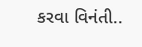કરવા વિનંતી..